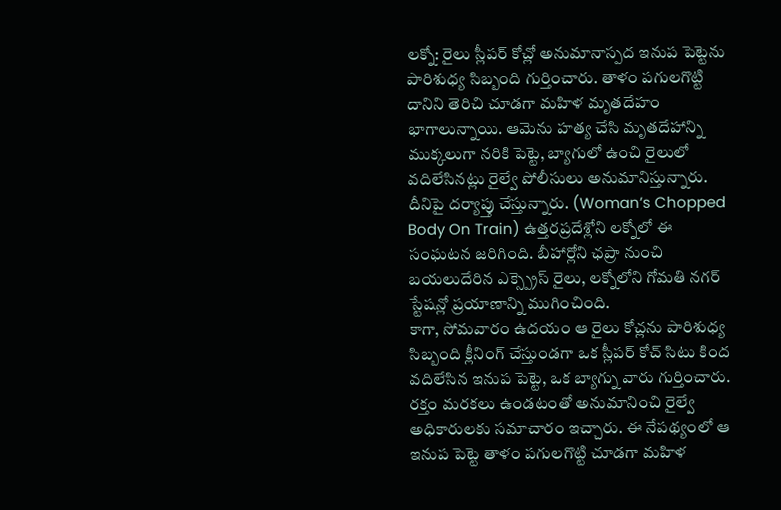లక్నో: రైలు స్లీపర్ కోచ్లో అనుమానాస్పద ఇనుప పెట్టెను పారిశుధ్య సిబ్బంది గుర్తించారు. తాళం పగులగొట్టి దానిని తెరిచి చూడగా మహిళ మృతదేహం భాగాలున్నాయి. ఆమెను హత్య చేసి మృతదేహాన్ని ముక్కలుగా నరికి పెట్టె, బ్యాగులో ఉంచి రైలులో వదిలేసినట్లు రైల్వే పోలీసులు అనుమానిస్తున్నారు. దీనిపై దర్యాప్తు చేస్తున్నారు. (Woman’s Chopped Body On Train) ఉత్తరప్రదేశ్లోని లక్నోలో ఈ సంఘటన జరిగింది. బీహార్లోని ఛప్రా నుంచి బయలుదేరిన ఎక్స్ప్రెస్ రైలు, లక్నోలోని గోమతి నగర్ స్టేషన్లో ప్రయాణాన్ని ముగించింది.
కాగా, సోమవారం ఉదయం ఆ రైలు కోచ్లను పారిశుధ్య సిబ్బంది క్లీనింగ్ చేస్తుండగా ఒక స్లీపర్ కోచ్ సిటు కింద వదిలేసిన ఇనుప పెట్టె, ఒక బ్యాగ్ను వారు గుర్తించారు. రక్తం మరకలు ఉండటంతో అనుమానించి రైల్వే అధికారులకు సమాచారం ఇచ్చారు. ఈ నేపథ్యంలో ఆ ఇనుప పెట్టె తాళం పగులగొట్టి చూడగా మహిళ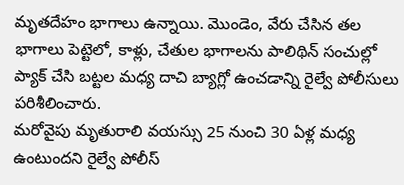మృతదేహం భాగాలు ఉన్నాయి. మొండెం, వేరు చేసిన తల భాగాలు పెట్టెలో, కాళ్లు, చేతుల భాగాలను పాలిథిన్ సంచుల్లో ప్యాక్ చేసి బట్టల మధ్య దాచి బ్యాగ్లో ఉంచడాన్ని రైల్వే పోలీసులు పరిశీలించారు.
మరోవైపు మృతురాలి వయస్సు 25 నుంచి 30 ఏళ్ల మధ్య ఉంటుందని రైల్వే పోలీస్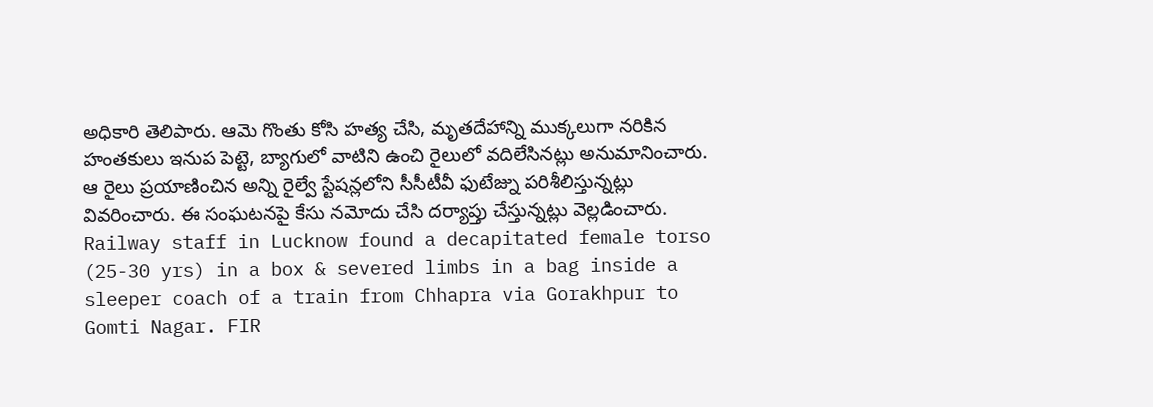అధికారి తెలిపారు. ఆమె గొంతు కోసి హత్య చేసి, మృతదేహాన్ని ముక్కలుగా నరికిన హంతకులు ఇనుప పెట్టె, బ్యాగులో వాటిని ఉంచి రైలులో వదిలేసినట్లు అనుమానించారు. ఆ రైలు ప్రయాణించిన అన్ని రైల్వే స్టేషన్లలోని సీసీటీవీ ఫుటేజ్ను పరిశీలిస్తున్నట్లు వివరించారు. ఈ సంఘటనపై కేసు నమోదు చేసి దర్యాప్తు చేస్తున్నట్లు వెల్లడించారు.
Railway staff in Lucknow found a decapitated female torso (25-30 yrs) in a box & severed limbs in a bag inside a sleeper coach of a train from Chhapra via Gorakhpur to Gomti Nagar. FIR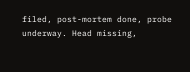filed, post-mortem done, probe underway. Head missing,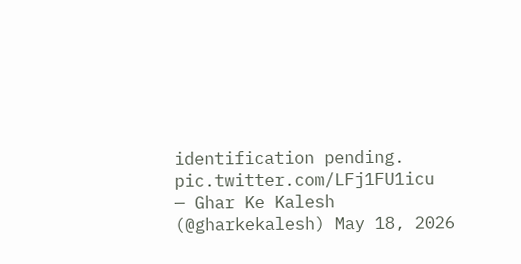identification pending. pic.twitter.com/LFj1FU1icu
— Ghar Ke Kalesh (@gharkekalesh) May 18, 2026